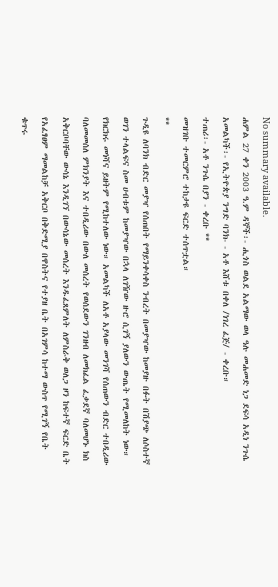No summary available.
ሐምል 27 ቀን 2003 ዓ.ም ዳኞች፡- ሒጎስ ወልደ አልማው ወላ ዓሉ መሐመድ ነጋ ደፍሳ አዲነ ንጉሴ አመልካች፡- የኢትዮጵያ ንግድ ባንክ- - አቶ እሸቱ በቀለ /ነገረ ፈጅ/ - ቀረቡ።
ተጠሪ፡- አቶ ንጉሴ በያን - ቀረቡ **
መዝገቡ ተመርምሮ ተከታዩ ፍርድ ተሰጥቷል።
**
ጉዲዩ ለባንክ ብድር መያዣ የሰጠበት የማይንቀሳቀስ ንብረት በመያዣው ከመያዙ በፉት በሽያጭ ለሶስተኛ ወገን ተላልፍና ስመ ሀብቱም ከመያዣው በኋላ ለገዥው ዙሮ ሲገኝ ያለውን ውጤት የሚመለከት ነው። የክርክሩ መነሻና ይዘትም የሚከተለው ነው። አመልካች ለአቶ አያላው መንገሻ የሰጠውን ብድር ተበዲሪው ባለመመሰለ ምክንያት እና ተበዲሪው በውለ መሰረት የወሰደውን ገንዘብ ለመክፈል ፈቃደኛ ባለመሆኑ ክስ አቅርቦባቸው ውሳኔ እንዲገኘ በውሳኔው መሰረት እንዱፈጸምለት ለምስራቅ ወለጋ ዞን ከፍተኛ ፍርድ ቤት የአፈፃፀም ማመልከቻ አቅርቦ በቅድሚያ በዋስትና የተያዘ ቤት በአገምሳ ከተማ ውስጥ የሚገኝ የቤት ቁጥሩ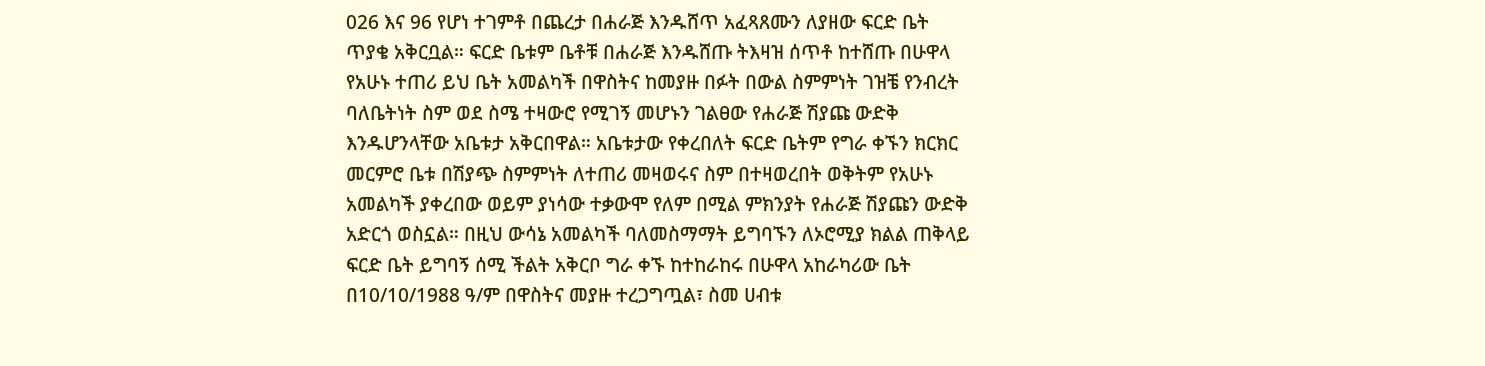026 እና 96 የሆነ ተገምቶ በጨረታ በሐራጅ እንዱሸጥ አፈጻጸሙን ለያዘው ፍርድ ቤት ጥያቄ አቅርቧል። ፍርድ ቤቱም ቤቶቹ በሐራጅ እንዱሸጡ ትእዛዝ ሰጥቶ ከተሸጡ በሁዋላ የአሁኑ ተጠሪ ይህ ቤት አመልካች በዋስትና ከመያዙ በፉት በውል ስምምነት ገዝቼ የንብረት ባለቤትነት ስም ወደ ስሜ ተዛውሮ የሚገኝ መሆኑን ገልፀው የሐራጅ ሽያጩ ውድቅ እንዱሆንላቸው አቤቱታ አቅርበዋል። አቤቱታው የቀረበለት ፍርድ ቤትም የግራ ቀኙን ክርክር መርምሮ ቤቱ በሽያጭ ስምምነት ለተጠሪ መዛወሩና ስም በተዛወረበት ወቅትም የአሁኑ አመልካች ያቀረበው ወይም ያነሳው ተቃውሞ የለም በሚል ምክንያት የሐራጅ ሽያጩን ውድቅ አድርጎ ወስኗል። በዚህ ውሳኔ አመልካች ባለመስማማት ይግባኙን ለኦሮሚያ ክልል ጠቅላይ ፍርድ ቤት ይግባኝ ሰሚ ችልት አቅርቦ ግራ ቀኙ ከተከራከሩ በሁዋላ አከራካሪው ቤት በ10/10/1988 ዓ/ም በዋስትና መያዙ ተረጋግጧል፣ ስመ ሀብቱ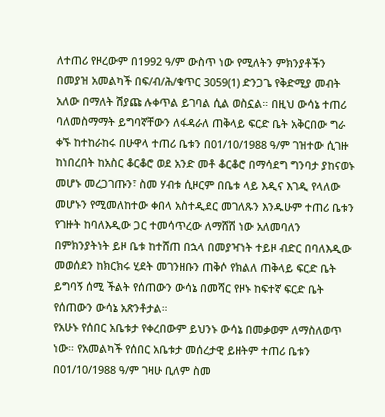ለተጠሪ የዞረውም በ1992 ዓ/ም ውስጥ ነው የሚለትን ምክንያቶችን በመያዝ አመልካች በፍ/ብ/ሕ/ቁጥር 3059(1) ድንጋጌ የቅድሚያ መብት አለው በማለት ሽያጩ ሉቀጥል ይገባል ሲል ወስኗል። በዚህ ውሳኔ ተጠሪ ባለመስማማት ይግባኛቸውን ለፋዳራለ ጠቅላይ ፍርድ ቤት አቅርበው ግራ ቀኙ ከተከራከሩ በሁዋላ ተጠሪ ቤቱን በ01/10/1988 ዓ/ም ገዝተው ሲገዙ ከነበረበት ከአስር ቆርቆሮ ወደ አንድ መቶ ቆርቆሮ በማሳደግ ግንባታ ያከናወኑ መሆኑ መረጋገጡን፣ ስመ ሃብቱ ሲዞርም በቤቱ ላይ እዲና እገዲ የላለው መሆኑን የሚመለከተው ቀበላ አስተዲደር መገለጹን እንዱሁም ተጠሪ ቤቱን የገዙት ከባለእዲው ጋር ተመሳጥረው ለማሸሽ ነው አለመባለን በምክንያትነት ይዞ ቤቱ ከተሸጠ በኋላ በመያዣነት ተይዞ ብድር በባለእዲው መወሰደን ከክርክሩ ሂደት መገንዘቡን ጠቅሶ የክልለ ጠቅላይ ፍርድ ቤት ይግባኝ ሰሚ ችልት የሰጠውን ውሳኔ በመሻር የዞኑ ከፍተኛ ፍርድ ቤት የሰጠውን ውሳኔ አጽንቶታል።
የአሁኑ የሰበር አቤቱታ የቀረበውም ይህንኑ ውሳኔ በመቃወም ለማስለወጥ ነው። የአመልካች የሰበር አቤቱታ መሰረታዊ ይዘትም ተጠሪ ቤቱን በ01/10/1988 ዓ/ም ገዛሁ ቢለም ስመ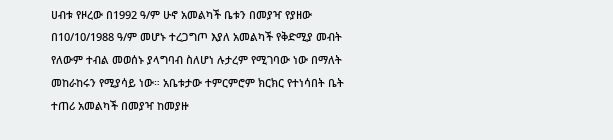ሀብቱ የዞረው በ1992 ዓ/ም ሁኖ አመልካች ቤቱን በመያዣ የያዘው በ10/10/1988 ዓ/ም መሆኑ ተረጋግጦ እያለ አመልካች የቅድሚያ መብት የለውም ተብል መወሰኑ ያላግባብ ስለሆነ ሉታረም የሚገባው ነው በማለት መከራከሩን የሚያሳይ ነው። አቤቱታው ተምርምሮም ክርክር የተነሳበት ቤት ተጠሪ አመልካች በመያዣ ከመያዙ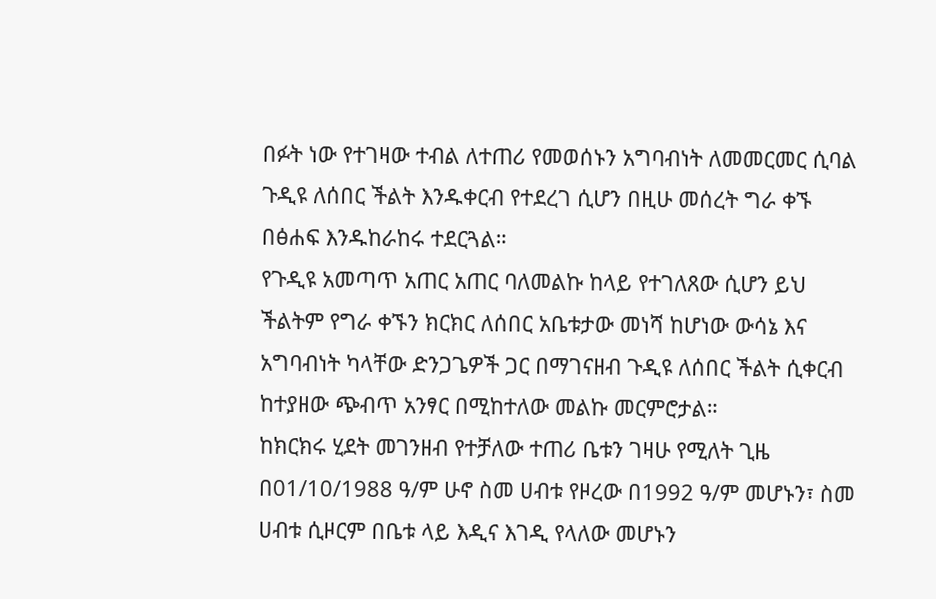በፉት ነው የተገዛው ተብል ለተጠሪ የመወሰኑን አግባብነት ለመመርመር ሲባል ጉዲዩ ለሰበር ችልት እንዱቀርብ የተደረገ ሲሆን በዚሁ መሰረት ግራ ቀኙ በፅሐፍ እንዱከራከሩ ተደርጓል።
የጉዲዩ አመጣጥ አጠር አጠር ባለመልኩ ከላይ የተገለጸው ሲሆን ይህ ችልትም የግራ ቀኙን ክርክር ለሰበር አቤቱታው መነሻ ከሆነው ውሳኔ እና አግባብነት ካላቸው ድንጋጌዎች ጋር በማገናዘብ ጉዲዩ ለሰበር ችልት ሲቀርብ ከተያዘው ጭብጥ አንፃር በሚከተለው መልኩ መርምሮታል።
ከክርክሩ ሂደት መገንዘብ የተቻለው ተጠሪ ቤቱን ገዛሁ የሚለት ጊዜ በ01/10/1988 ዓ/ም ሁኖ ስመ ሀብቱ የዞረው በ1992 ዓ/ም መሆኑን፣ ስመ ሀብቱ ሲዞርም በቤቱ ላይ እዲና እገዲ የላለው መሆኑን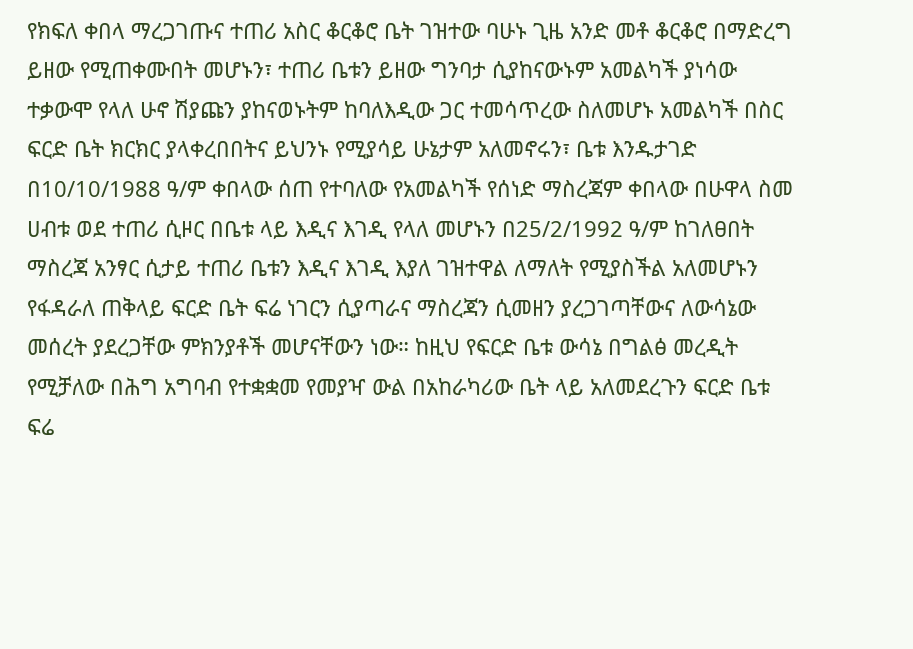የክፍለ ቀበላ ማረጋገጡና ተጠሪ አስር ቆርቆሮ ቤት ገዝተው ባሁኑ ጊዜ አንድ መቶ ቆርቆሮ በማድረግ ይዘው የሚጠቀሙበት መሆኑን፣ ተጠሪ ቤቱን ይዘው ግንባታ ሲያከናውኑም አመልካች ያነሳው ተቃውሞ የላለ ሁኖ ሽያጩን ያከናወኑትም ከባለእዲው ጋር ተመሳጥረው ስለመሆኑ አመልካች በስር ፍርድ ቤት ክርክር ያላቀረበበትና ይህንኑ የሚያሳይ ሁኔታም አለመኖሩን፣ ቤቱ እንዱታገድ በ10/10/1988 ዓ/ም ቀበላው ሰጠ የተባለው የአመልካች የሰነድ ማስረጃም ቀበላው በሁዋላ ስመ ሀብቱ ወደ ተጠሪ ሲዞር በቤቱ ላይ እዲና እገዲ የላለ መሆኑን በ25/2/1992 ዓ/ም ከገለፀበት ማስረጃ አንፃር ሲታይ ተጠሪ ቤቱን እዲና እገዲ እያለ ገዝተዋል ለማለት የሚያስችል አለመሆኑን የፋዳራለ ጠቅላይ ፍርድ ቤት ፍሬ ነገርን ሲያጣራና ማስረጃን ሲመዘን ያረጋገጣቸውና ለውሳኔው መሰረት ያደረጋቸው ምክንያቶች መሆናቸውን ነው። ከዚህ የፍርድ ቤቱ ውሳኔ በግልፅ መረዲት የሚቻለው በሕግ አግባብ የተቋቋመ የመያዣ ውል በአከራካሪው ቤት ላይ አለመደረጉን ፍርድ ቤቱ ፍሬ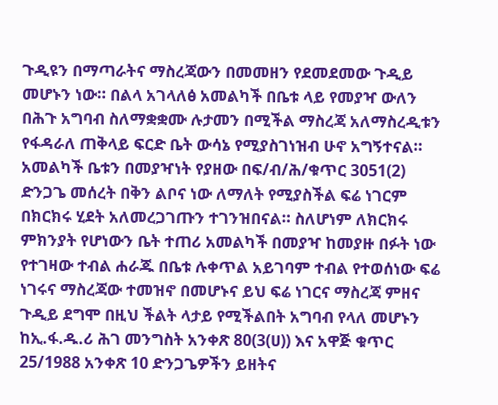ጉዲዩን በማጣራትና ማስረጃውን በመመዘን የደመደመው ጉዲይ መሆኑን ነው። በልላ አገላለፅ አመልካች በቤቱ ላይ የመያዣ ውለን በሕጉ አግባብ ስለማቋቋሙ ሉታመን በሚችል ማስረጃ አለማስረዲቱን የፋዳራለ ጠቅላይ ፍርድ ቤት ውሳኔ የሚያስገነዝብ ሁኖ አግኝተናል። አመልካች ቤቱን በመያዣነት የያዘው በፍ/ብ/ሕ/ቁጥር 3051(2) ድንጋጌ መሰረት በቅን ልቦና ነው ለማለት የሚያስችል ፍሬ ነገርም በክርክሩ ሂደት አለመረጋገጡን ተገንዝበናል። ስለሆነም ለክርክሩ ምክንያት የሆነውን ቤት ተጠሪ አመልካች በመያዣ ከመያዙ በፉት ነው የተገዛው ተብል ሐራጁ በቤቱ ሉቀጥል አይገባም ተብል የተወሰነው ፍሬ ነገሩና ማስረጃው ተመዝኖ በመሆኑና ይህ ፍሬ ነገርና ማስረጃ ምዘና ጉዲይ ደግሞ በዚህ ችልት ላታይ የሚችልበት አግባብ የላለ መሆኑን ከኢ.ፋ.ዱ.ሪ ሕገ መንግስት አንቀጽ 80(3(ሀ)) እና አዋጅ ቁጥር 25/1988 አንቀጽ 10 ድንጋጌዎችን ይዘትና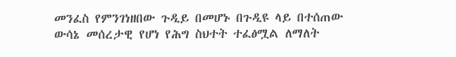መንፈስ የምንገነዘበው ጉዲይ በመሆኑ በጉዲዩ ላይ በተሰጠው ውሳኔ መሰረታዊ የሆነ የሕግ ስህተት ተፈፅሟል ለማለት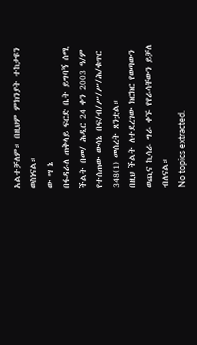አልተቻለም። በዚህም ምክንያት ተከታዩን ወስነናል።
ው ሣ ኔ
በፋዳራለ ጠቅላይ ፍርድ ቤት ይግባኝ ሰሚ ችልት በመ/ ሕዲር 24 ቀን 2003 ዓ/ም የተሰጠው ውሳኔ በፍ/ብ/ሥ/ሥ/ሕ/ቁጥር 348(1) መሰረት ጸንቷል።
በዚህ ችልት ለተደረገው ክርክር የወጣውን ወጪና ኪሳራ ግራ ቀኙ የየራሳቸውን ይቻለ ብለናል።
No topics extracted.